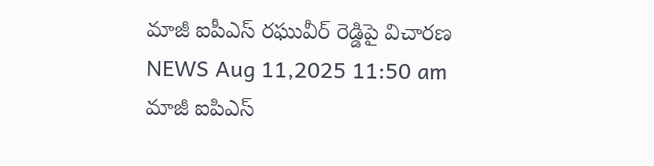మాజీ ఐపీఎస్ రఘువీర్ రెడ్డిపై విచారణ
NEWS Aug 11,2025 11:50 am
మాజీ ఐపిఎస్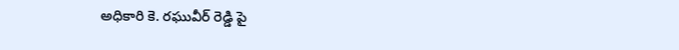అధికారి కె. రఘువీర్ రెడ్డి పై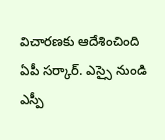విచారణకు ఆదేశించింది ఏపీ సర్కార్. ఎస్సై నుండి ఎస్పీ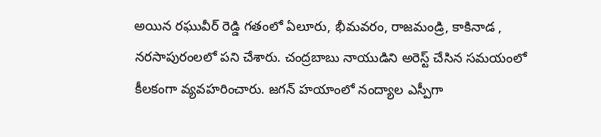అయిన రఘువీర్ రెడ్డి గతంలో ఏలూరు, భీమవరం, రాజమండ్రి, కాకినాడ , నరసాపురంలలో పని చేశారు. చంద్రబాబు నాయుడిని అరెస్ట్ చేసిన సమయంలో కీలకంగా వ్యవహరించారు. జగన్ హయాంలో నంద్యాల ఎస్పీగా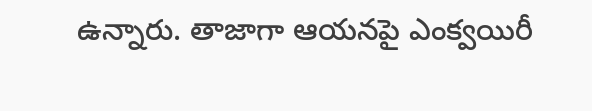ఉన్నారు. తాజాగా ఆయనపై ఎంక్వయిరీ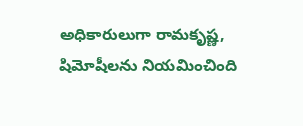అధికారులుగా రామకృష్ణ, షిమోషీలను నియమించింది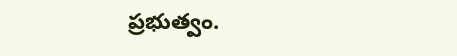ప్రభుత్వం.